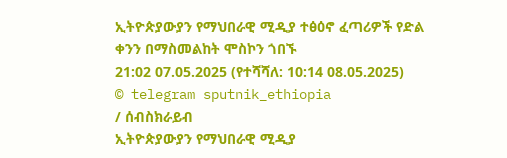ኢትዮጵያውያን የማህበራዊ ሚዲያ ተፅዕኖ ፈጣሪዎች የድል ቀንን በማስመልከት ሞስኮን ጎበኙ
21:02 07.05.2025 (የተሻሻለ: 10:14 08.05.2025)
© telegram sputnik_ethiopia
/ ሰብስክራይብ
ኢትዮጵያውያን የማህበራዊ ሚዲያ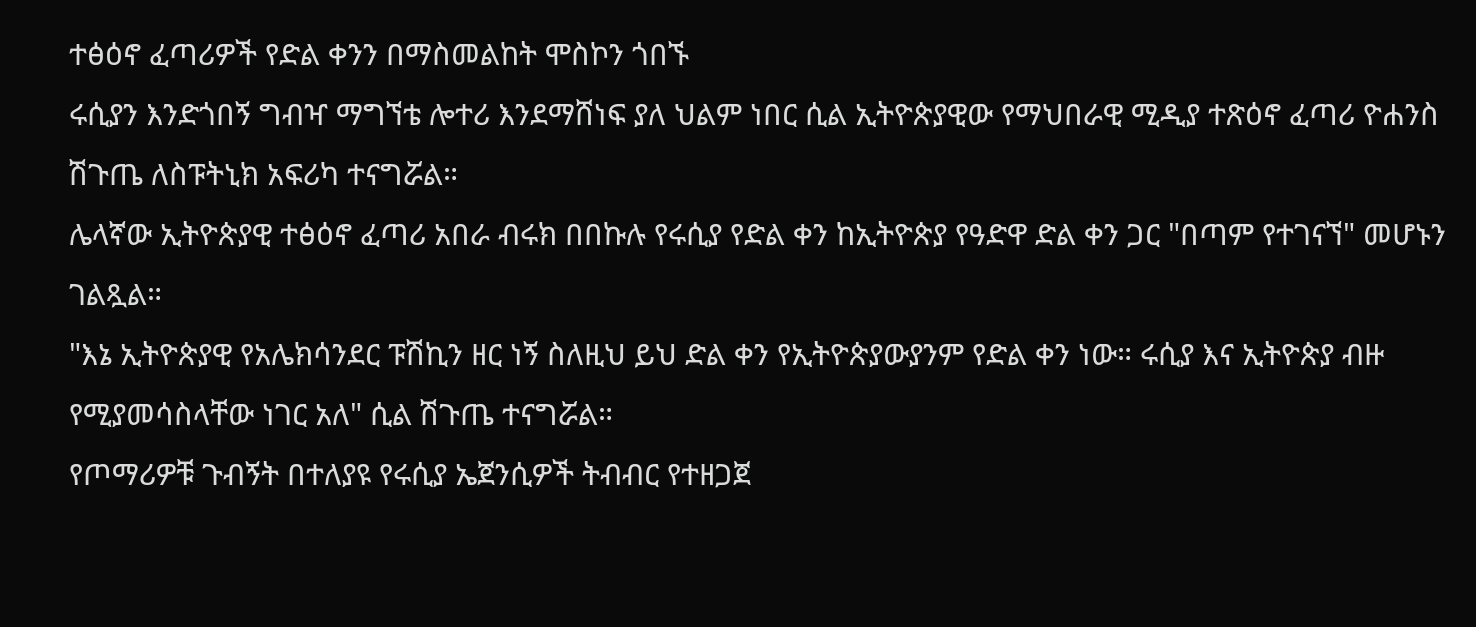ተፅዕኖ ፈጣሪዎች የድል ቀንን በማስመልከት ሞስኮን ጎበኙ
ሩሲያን እንድጎበኝ ግብዣ ማግኘቴ ሎተሪ እንደማሸነፍ ያለ ህልም ነበር ሲል ኢትዮጵያዊው የማህበራዊ ሚዲያ ተጽዕኖ ፈጣሪ ዮሐንስ ሽጉጤ ለስፑትኒክ አፍሪካ ተናግሯል።
ሌላኛው ኢትዮጵያዊ ተፅዕኖ ፈጣሪ አበራ ብሩክ በበኩሉ የሩሲያ የድል ቀን ከኢትዮጵያ የዓድዋ ድል ቀን ጋር "በጣም የተገናኘ" መሆኑን ገልጿል።
"እኔ ኢትዮጵያዊ የአሌክሳንደር ፑሽኪን ዘር ነኝ ስለዚህ ይህ ድል ቀን የኢትዮጵያውያንም የድል ቀን ነው። ሩሲያ እና ኢትዮጵያ ብዙ የሚያመሳስላቸው ነገር አለ" ሲል ሽጉጤ ተናግሯል።
የጦማሪዎቹ ጉብኝት በተለያዩ የሩሲያ ኤጀንሲዎች ትብብር የተዘጋጀ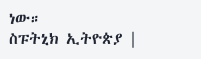ነው።
ስፑትኒክ ኢትዮጵያ |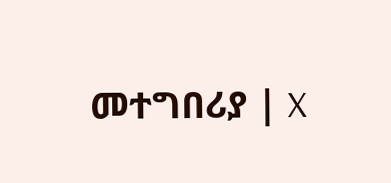መተግበሪያ | X